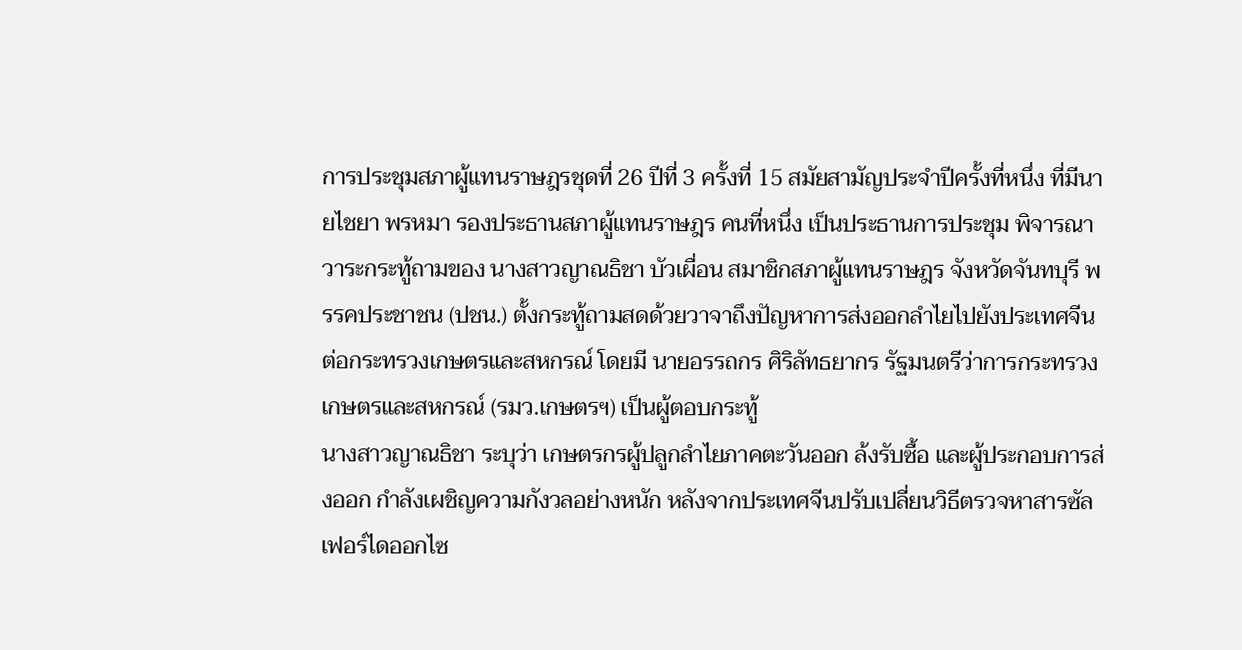การประชุมสภาผู้แทนราษฎรชุดที่ 26 ปีที่ 3 ครั้งที่ 15 สมัยสามัญประจำปีครั้งที่หนึ่ง ที่มีนายไชยา พรหมา รองประธานสภาผู้แทนราษฎร คนที่หนึ่ง เป็นประธานการประชุม พิจารณาวาระกระทู้ถามของ นางสาวญาณธิชา บัวเผื่อน สมาชิกสภาผู้แทนราษฎร จังหวัดจันทบุรี พรรคประชาชน (ปชน.) ตั้งกระทู้ถามสดด้วยวาจาถึงปัญหาการส่งออกลำไยไปยังประเทศจีน ต่อกระทรวงเกษตรและสหกรณ์ โดยมี นายอรรถกร ศิริลัทธยากร รัฐมนตรีว่าการกระทรวงเกษตรและสหกรณ์ (รมว.เกษตรฯ) เป็นผู้ตอบกระทู้
นางสาวญาณธิชา ระบุว่า เกษตรกรผู้ปลูกลำไยภาคตะวันออก ล้งรับซื้อ และผู้ประกอบการส่งออก กำลังเผชิญความกังวลอย่างหนัก หลังจากประเทศจีนปรับเปลี่ยนวิธีตรวจหาสารซัลเฟอร์ไดออกไซ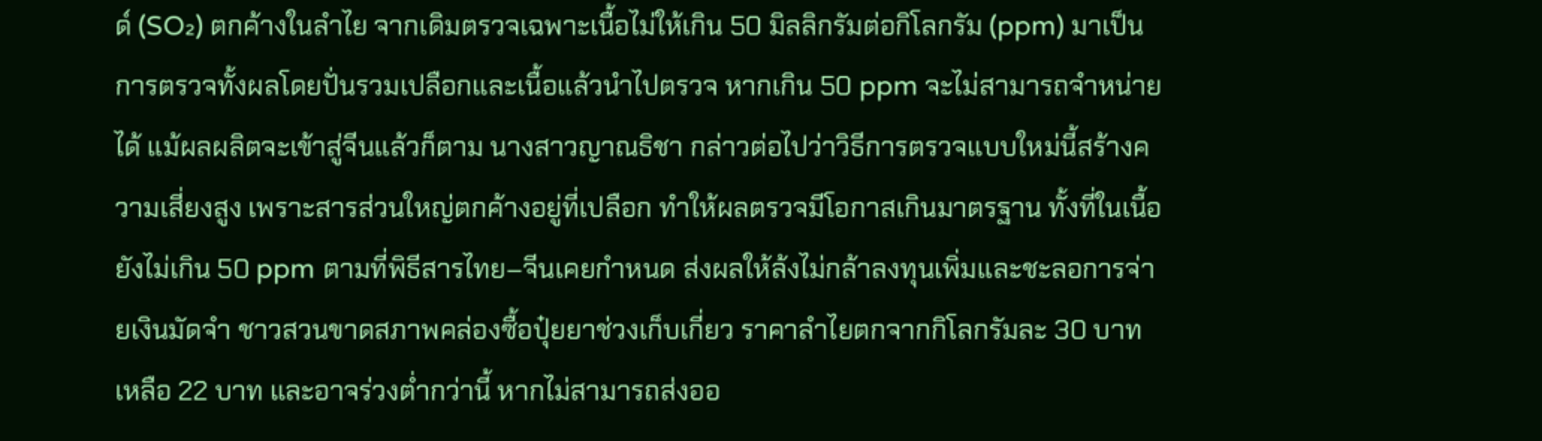ด์ (SO₂) ตกค้างในลำไย จากเดิมตรวจเฉพาะเนื้อไม่ให้เกิน 50 มิลลิกรัมต่อกิโลกรัม (ppm) มาเป็นการตรวจทั้งผลโดยปั่นรวมเปลือกและเนื้อแล้วนำไปตรวจ หากเกิน 50 ppm จะไม่สามารถจำหน่ายได้ แม้ผลผลิตจะเข้าสู่จีนแล้วก็ตาม นางสาวญาณธิชา กล่าวต่อไปว่าวิธีการตรวจแบบใหม่นี้สร้างความเสี่ยงสูง เพราะสารส่วนใหญ่ตกค้างอยู่ที่เปลือก ทำให้ผลตรวจมีโอกาสเกินมาตรฐาน ทั้งที่ในเนื้อยังไม่เกิน 50 ppm ตามที่พิธีสารไทย–จีนเคยกำหนด ส่งผลให้ล้งไม่กล้าลงทุนเพิ่มและชะลอการจ่ายเงินมัดจำ ชาวสวนขาดสภาพคล่องซื้อปุ๋ยยาช่วงเก็บเกี่ยว ราคาลำไยตกจากกิโลกรัมละ 30 บาท เหลือ 22 บาท และอาจร่วงต่ำกว่านี้ หากไม่สามารถส่งออ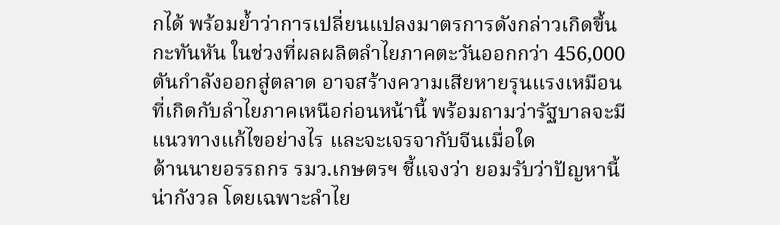กได้ พร้อมย้ำว่าการเปลี่ยนแปลงมาตรการดังกล่าวเกิดขึ้นกะทันหัน ในช่วงที่ผลผลิตลำไยภาคตะวันออกกว่า 456,000 ตันกำลังออกสู่ตลาด อาจสร้างความเสียหายรุนแรงเหมือนที่เกิดกับลำไยภาคเหนือก่อนหน้านี้ พร้อมถามว่ารัฐบาลจะมีแนวทางแก้ไขอย่างไร และจะเจรจากับจีนเมื่อใด
ด้านนายอรรถกร รมว.เกษตรฯ ชี้แจงว่า ยอมรับว่าปัญหานี้น่ากังวล โดยเฉพาะลำไย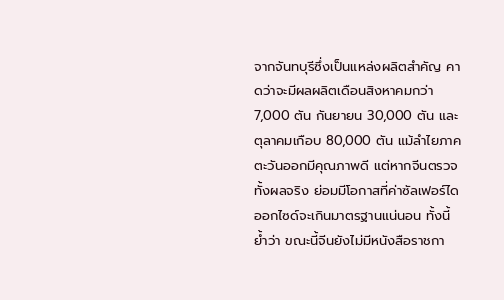จากจันทบุรีซึ่งเป็นแหล่งผลิตสำคัญ คาดว่าจะมีผลผลิตเดือนสิงหาคมกว่า 7,000 ตัน กันยายน 30,000 ตัน และตุลาคมเกือบ 80,000 ตัน แม้ลำไยภาคตะวันออกมีคุณภาพดี แต่หากจีนตรวจทั้งผลจริง ย่อมมีโอกาสที่ค่าซัลเฟอร์ไดออกไซด์จะเกินมาตรฐานแน่นอน ทั้งนี้ย้ำว่า ขณะนี้จีนยังไม่มีหนังสือราชกา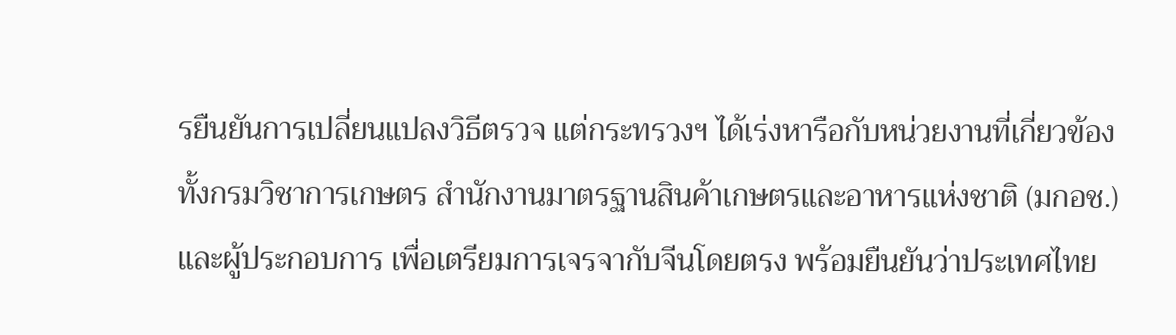รยืนยันการเปลี่ยนแปลงวิธีตรวจ แต่กระทรวงฯ ได้เร่งหารือกับหน่วยงานที่เกี่ยวข้อง ทั้งกรมวิชาการเกษตร สำนักงานมาตรฐานสินค้าเกษตรและอาหารแห่งชาติ (มกอช.) และผู้ประกอบการ เพื่อเตรียมการเจรจากับจีนโดยตรง พร้อมยืนยันว่าประเทศไทย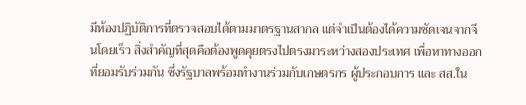มีห้องปฏิบัติการที่ตรวจสอบได้ตามมาตรฐานสากล แต่จำเป็นต้องได้ความชัดเจนจากจีนโดยเร็ว สิ่งสำคัญที่สุดคือต้องพูดคุยตรงไปตรงมาระหว่างสองประเทศ เพื่อหาทางออกที่ยอมรับร่วมกัน ซึ่งรัฐบาลพร้อมทำงานร่วมกับเกษตรกร ผู้ประกอบการ และ สส.ใน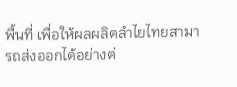พื้นที่ เพื่อให้ผลผลิตลำไยไทยสามารถส่งออกได้อย่างต่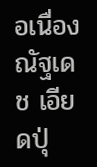อเนื่อง
ณัฐเดช เอียดปุ่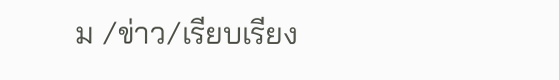ม /ข่าว/เรียบเรียง